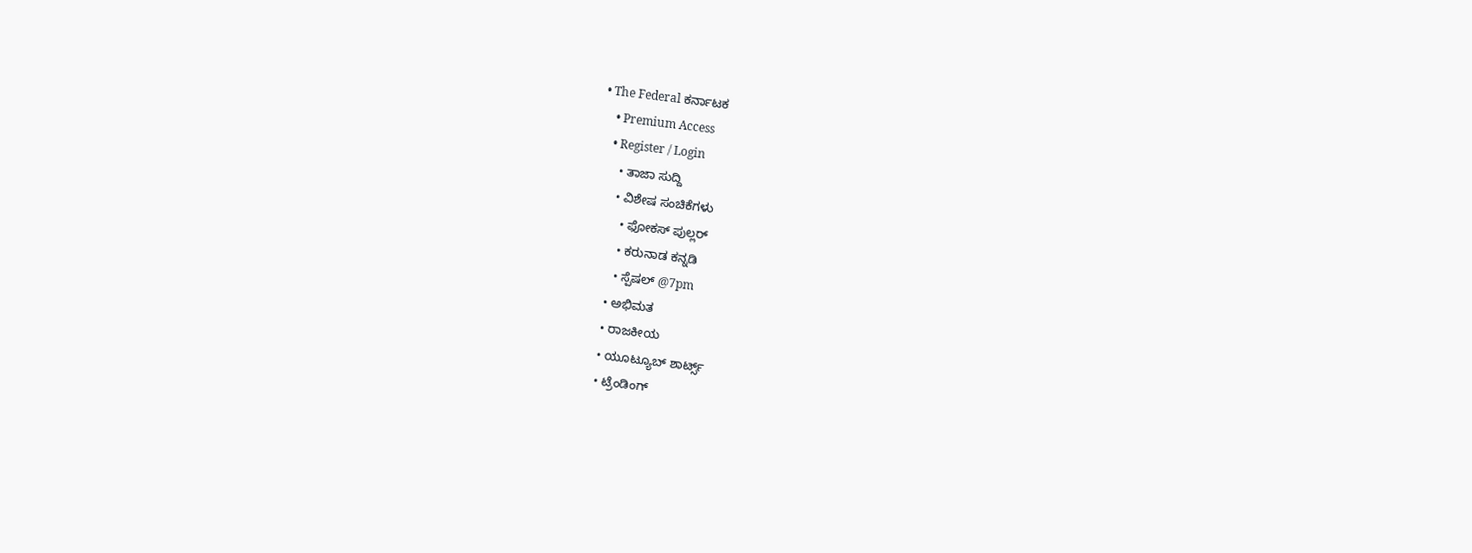• The Federal ಕರ್ನಾಟಕ
    • Premium Access
    • Register / Login
      • ತಾಜಾ ಸುದ್ದಿ
      • ವಿಶೇಷ ಸಂಚಿಕೆಗಳು
        • ಫೋಕಸ್‌ ಪುಲ್ಲರ್‌
        • ಕರುನಾಡ ಕನ್ನಡಿ
        • ಸ್ಪೆಷಲ್‌ @7pm
      • ಅಭಿಮತ
      • ರಾಜಕೀಯ
      • ಯೂಟ್ಯೂಬ್‌ ಶಾರ್ಟ್ಸ್‌
      • ಟ್ರೆಂಡಿಂಗ್‌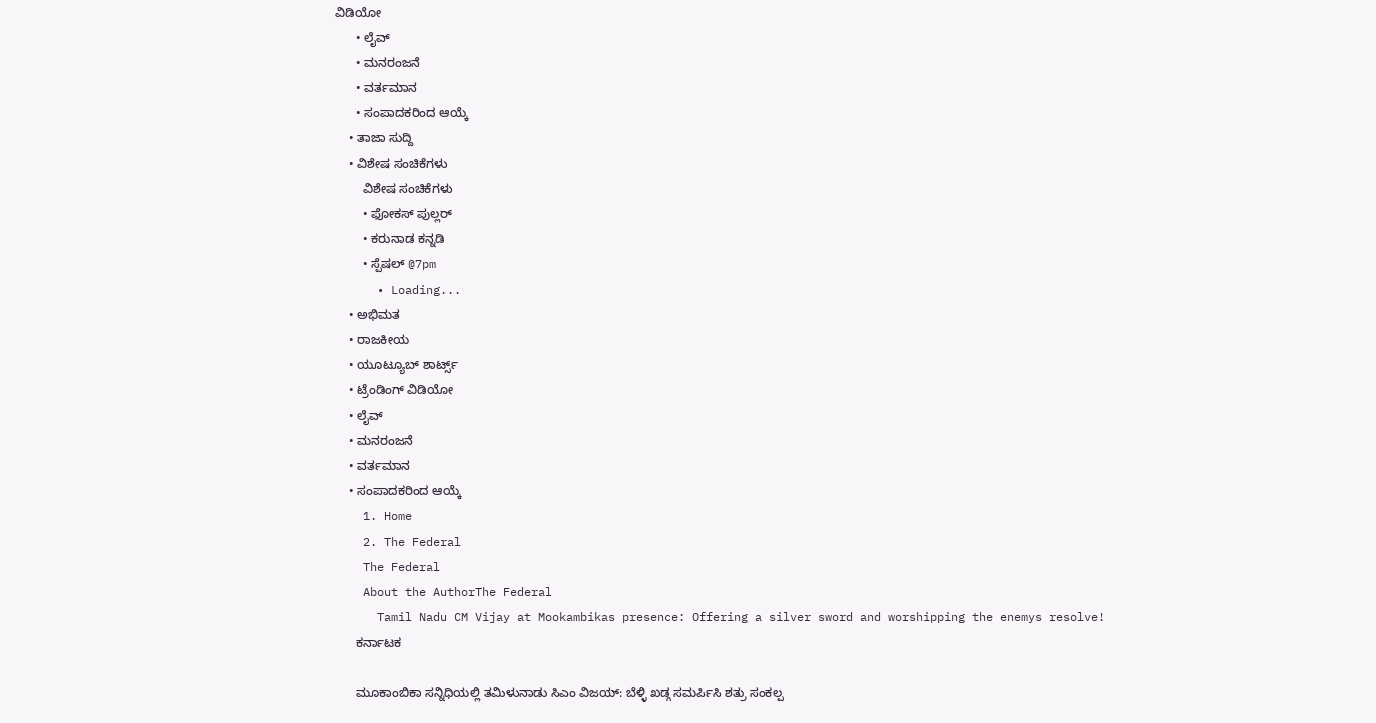ವಿಡಿಯೋ
      • ಲೈವ್‌
      • ಮನರಂಜನೆ
      • ವರ್ತಮಾನ
      • ಸಂಪಾದಕರಿಂದ ಆಯ್ಕೆ
    • ತಾಜಾ ಸುದ್ದಿ
    • ವಿಶೇಷ ಸಂಚಿಕೆಗಳು
        ವಿಶೇಷ ಸಂಚಿಕೆಗಳು
        • ಫೋಕಸ್‌ ಪುಲ್ಲರ್‌
        • ಕರುನಾಡ ಕನ್ನಡಿ
        • ಸ್ಪೆಷಲ್‌ @7pm
      • Loading...
    • ಅಭಿಮತ
    • ರಾಜಕೀಯ
    • ಯೂಟ್ಯೂಬ್‌ ಶಾರ್ಟ್ಸ್‌
    • ಟ್ರೆಂಡಿಂಗ್‌ ವಿಡಿಯೋ
    • ಲೈವ್‌
    • ಮನರಂಜನೆ
    • ವರ್ತಮಾನ
    • ಸಂಪಾದಕರಿಂದ ಆಯ್ಕೆ
    1. Home
    2. The Federal
    The Federal
    About the AuthorThe Federal
      Tamil Nadu CM Vijay at Mookambikas presence: Offering a silver sword and worshipping the enemys resolve!
      ಕರ್ನಾಟಕ

      ಮೂಕಾಂಬಿಕಾ ಸನ್ನಿಧಿಯಲ್ಲಿ ತಮಿಳುನಾಡು ಸಿಎಂ ವಿಜಯ್: ಬೆಳ್ಳಿ ಖಡ್ಗ ಸಮರ್ಪಿಸಿ ಶತ್ರು ಸಂಕಲ್ಪ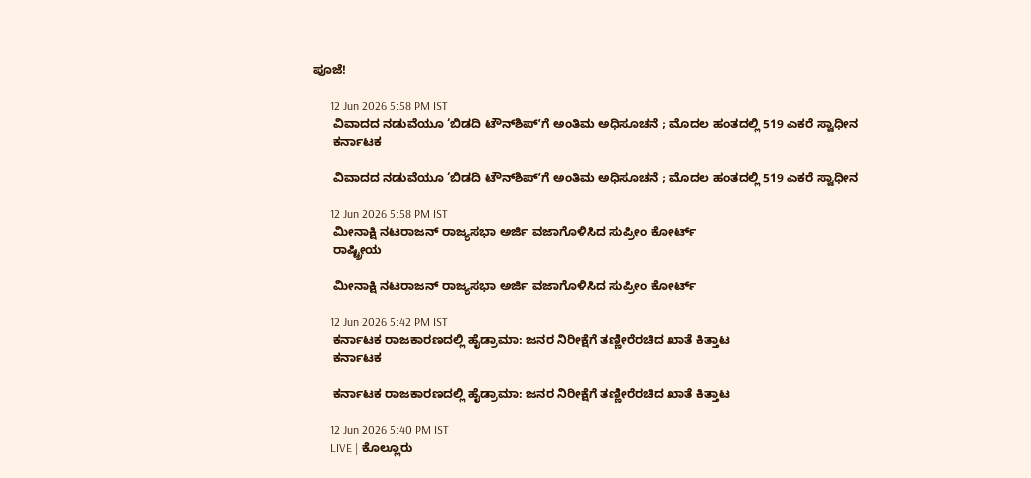ಪೂಜೆ!

      12 Jun 2026 5:58 PM IST
      ವಿವಾದದ ನಡುವೆಯೂ ‘ಬಿಡದಿ ಟೌನ್‌ಶಿಪ್‌ʼಗೆ ಅಂತಿಮ ಅಧಿಸೂಚನೆ ; ಮೊದಲ ಹಂತದಲ್ಲಿ 519 ಎಕರೆ ಸ್ವಾಧೀನ
      ಕರ್ನಾಟಕ

      ವಿವಾದದ ನಡುವೆಯೂ ‘ಬಿಡದಿ ಟೌನ್‌ಶಿಪ್‌ʼಗೆ ಅಂತಿಮ ಅಧಿಸೂಚನೆ ; ಮೊದಲ ಹಂತದಲ್ಲಿ 519 ಎಕರೆ ಸ್ವಾಧೀನ

      12 Jun 2026 5:58 PM IST
      ಮೀನಾಕ್ಷಿ ನಟರಾಜನ್ ರಾಜ್ಯಸಭಾ ಅರ್ಜಿ ವಜಾಗೊಳಿಸಿದ ಸುಪ್ರೀಂ ಕೋರ್ಟ್
      ರಾಷ್ಟ್ರೀಯ

      ಮೀನಾಕ್ಷಿ ನಟರಾಜನ್ ರಾಜ್ಯಸಭಾ ಅರ್ಜಿ ವಜಾಗೊಳಿಸಿದ ಸುಪ್ರೀಂ ಕೋರ್ಟ್

      12 Jun 2026 5:42 PM IST
      ಕರ್ನಾಟಕ ರಾಜಕಾರಣದಲ್ಲಿ ಹೈಡ್ರಾಮಾ: ಜನರ ನಿರೀಕ್ಷೆಗೆ ತಣ್ಣೀರೆರಚಿದ ಖಾತೆ ಕಿತ್ತಾಟ
      ಕರ್ನಾಟಕ

      ಕರ್ನಾಟಕ ರಾಜಕಾರಣದಲ್ಲಿ ಹೈಡ್ರಾಮಾ: ಜನರ ನಿರೀಕ್ಷೆಗೆ ತಣ್ಣೀರೆರಚಿದ ಖಾತೆ ಕಿತ್ತಾಟ

      12 Jun 2026 5:40 PM IST
      LIVE | ಕೊಲ್ಲೂರು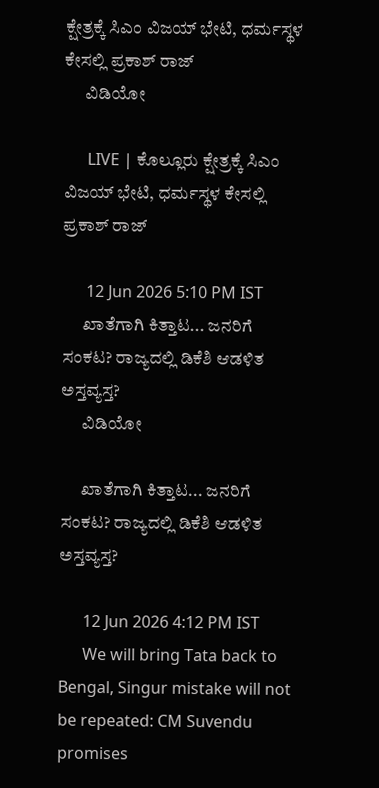ಕ್ಷೇತ್ರಕ್ಕೆ ಸಿಎಂ ವಿಜಯ್ ಭೇಟಿ, ಧರ್ಮಸ್ಥಳ ಕೇಸಲ್ಲಿ ಪ್ರಕಾಶ್ ರಾಜ್
      ವಿಡಿಯೋ

      LIVE | ಕೊಲ್ಲೂರು ಕ್ಷೇತ್ರಕ್ಕೆ ಸಿಎಂ ವಿಜಯ್ ಭೇಟಿ, ಧರ್ಮಸ್ಥಳ ಕೇಸಲ್ಲಿ ಪ್ರಕಾಶ್ ರಾಜ್

      12 Jun 2026 5:10 PM IST
      ಖಾತೆಗಾಗಿ ಕಿತ್ತಾಟ... ಜನರಿಗೆ ಸಂಕಟ? ರಾಜ್ಯದಲ್ಲಿ ಡಿಕೆಶಿ ಆಡಳಿತ ಅಸ್ತವ್ಯಸ್ತ?
      ವಿಡಿಯೋ

      ಖಾತೆಗಾಗಿ ಕಿತ್ತಾಟ... ಜನರಿಗೆ ಸಂಕಟ? ರಾಜ್ಯದಲ್ಲಿ ಡಿಕೆಶಿ ಆಡಳಿತ ಅಸ್ತವ್ಯಸ್ತ?

      12 Jun 2026 4:12 PM IST
      We will bring Tata back to Bengal, Singur mistake will not be repeated: CM Suvendu promises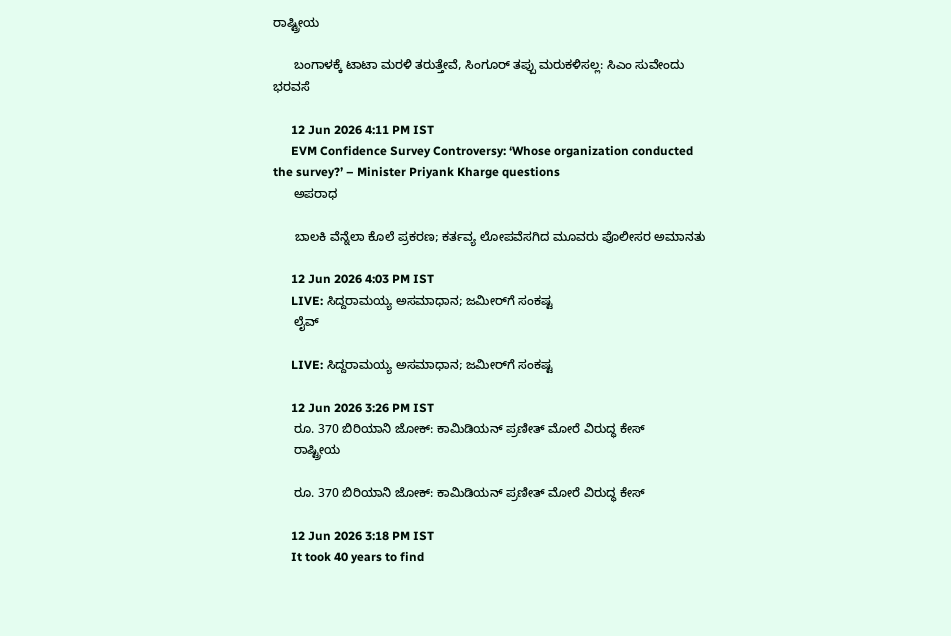ರಾಷ್ಟ್ರೀಯ

      ಬಂಗಾಳಕ್ಕೆ ಟಾಟಾ ಮರಳಿ ತರುತ್ತೇವೆ, ಸಿಂಗೂರ್ ತಪ್ಪು ಮರುಕಳಿಸಲ್ಲ: ಸಿಎಂ ಸುವೇಂದು ಭರವಸೆ

      12 Jun 2026 4:11 PM IST
      EVM Confidence Survey Controversy: ‘Whose organization conducted the survey?’ – Minister Priyank Kharge questions
      ಅಪರಾಧ

      ಬಾಲಕಿ ವೆನ್ನೆಲಾ ಕೊಲೆ ಪ್ರಕರಣ; ಕರ್ತವ್ಯ ಲೋಪವೆಸಗಿದ ಮೂವರು ಪೊಲೀಸರ ಅಮಾನತು

      12 Jun 2026 4:03 PM IST
      LIVE: ಸಿದ್ದರಾಮಯ್ಯ ಅಸಮಾಧಾನ; ಜಮೀರ್‌ಗೆ ಸಂಕಷ್ಟ
      ಲೈವ್

      LIVE: ಸಿದ್ದರಾಮಯ್ಯ ಅಸಮಾಧಾನ; ಜಮೀರ್‌ಗೆ ಸಂಕಷ್ಟ

      12 Jun 2026 3:26 PM IST
      ರೂ. 370 ಬಿರಿಯಾನಿ ಜೋಕ್: ಕಾಮಿಡಿಯನ್ ಪ್ರಣೀತ್ ಮೋರೆ ವಿರುದ್ಧ ಕೇಸ್
      ರಾಷ್ಟ್ರೀಯ

      ರೂ. 370 ಬಿರಿಯಾನಿ ಜೋಕ್: ಕಾಮಿಡಿಯನ್ ಪ್ರಣೀತ್ ಮೋರೆ ವಿರುದ್ಧ ಕೇಸ್

      12 Jun 2026 3:18 PM IST
      It took 40 years to find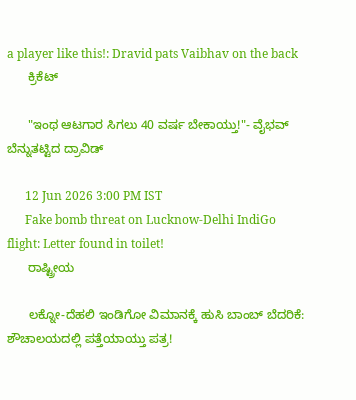a player like this!: Dravid pats Vaibhav on the back
      ಕ್ರಿಕೆಟ್

      "ಇಂಥ ಆಟಗಾರ ಸಿಗಲು 40 ವರ್ಷ ಬೇಕಾಯ್ತು!"- ವೈಭವ್ ಬೆನ್ನುತಟ್ಟಿದ ದ್ರಾವಿಡ್

      12 Jun 2026 3:00 PM IST
      Fake bomb threat on Lucknow-Delhi IndiGo flight: Letter found in toilet!
      ರಾಷ್ಟ್ರೀಯ

      ಲಕ್ನೋ-ದೆಹಲಿ ಇಂಡಿಗೋ ವಿಮಾನಕ್ಕೆ ಹುಸಿ ಬಾಂಬ್ ಬೆದರಿಕೆ: ಶೌಚಾಲಯದಲ್ಲಿ ಪತ್ತೆಯಾಯ್ತು ಪತ್ರ!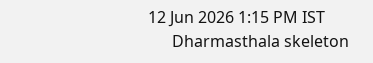12 Jun 2026 1:15 PM IST
      Dharmasthala skeleton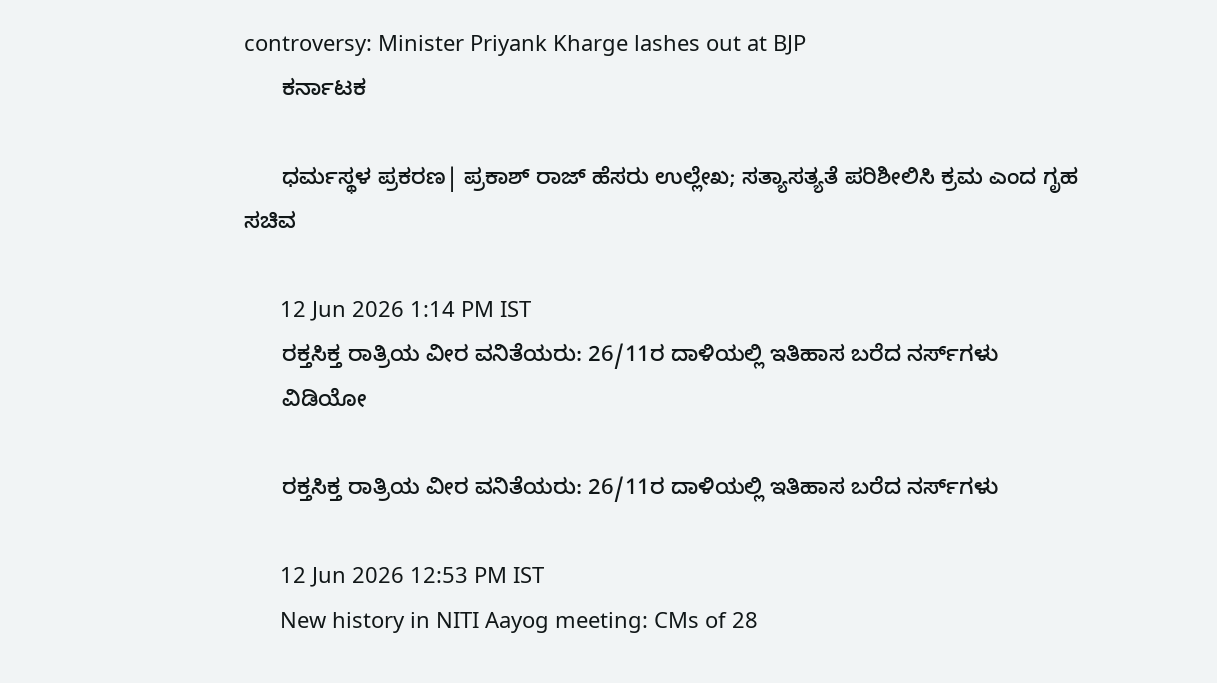controversy: Minister Priyank Kharge lashes out at BJP
      ಕರ್ನಾಟಕ

      ಧರ್ಮಸ್ಥಳ ಪ್ರಕರಣ| ಪ್ರಕಾಶ್‌ ರಾಜ್‌ ಹೆಸರು ಉಲ್ಲೇಖ; ಸತ್ಯಾಸತ್ಯತೆ ಪರಿಶೀಲಿಸಿ ಕ್ರಮ ಎಂದ ಗೃಹ ಸಚಿವ

      12 Jun 2026 1:14 PM IST
      ರಕ್ತಸಿಕ್ತ ರಾತ್ರಿಯ ವೀರ ವನಿತೆಯರು: 26/11ರ ದಾಳಿಯಲ್ಲಿ ಇತಿಹಾಸ ಬರೆದ ನರ್ಸ್‌ಗಳು
      ವಿಡಿಯೋ

      ರಕ್ತಸಿಕ್ತ ರಾತ್ರಿಯ ವೀರ ವನಿತೆಯರು: 26/11ರ ದಾಳಿಯಲ್ಲಿ ಇತಿಹಾಸ ಬರೆದ ನರ್ಸ್‌ಗಳು

      12 Jun 2026 12:53 PM IST
      New history in NITI Aayog meeting: CMs of 28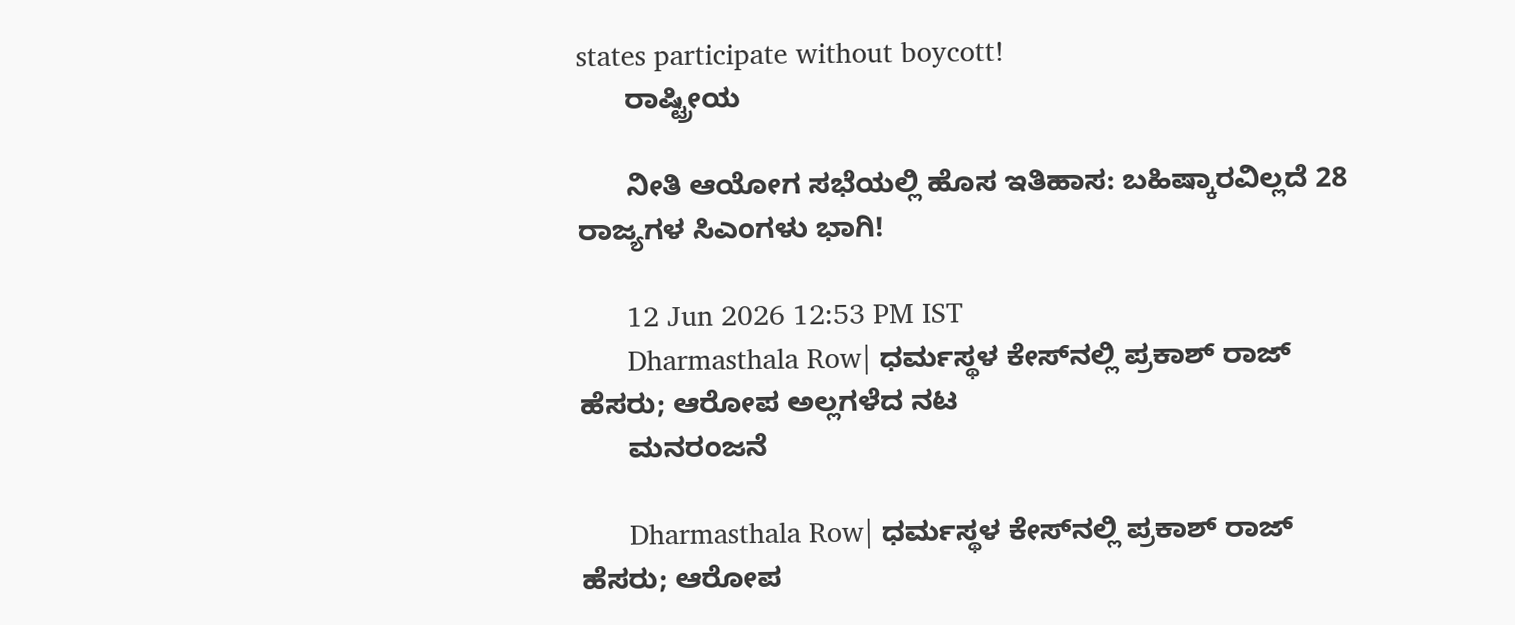states participate without boycott!
      ರಾಷ್ಟ್ರೀಯ

      ನೀತಿ ಆಯೋಗ ಸಭೆಯಲ್ಲಿ ಹೊಸ ಇತಿಹಾಸ: ಬಹಿಷ್ಕಾರವಿಲ್ಲದೆ 28 ರಾಜ್ಯಗಳ ಸಿಎಂಗಳು ಭಾಗಿ!

      12 Jun 2026 12:53 PM IST
      Dharmasthala Row| ಧರ್ಮಸ್ಥಳ ಕೇಸ್‌ನಲ್ಲಿ ಪ್ರಕಾಶ್‌ ರಾಜ್‌ ಹೆಸರು; ಆರೋಪ ಅಲ್ಲಗಳೆದ ನಟ
      ಮನರಂಜನೆ

      Dharmasthala Row| ಧರ್ಮಸ್ಥಳ ಕೇಸ್‌ನಲ್ಲಿ ಪ್ರಕಾಶ್‌ ರಾಜ್‌ ಹೆಸರು; ಆರೋಪ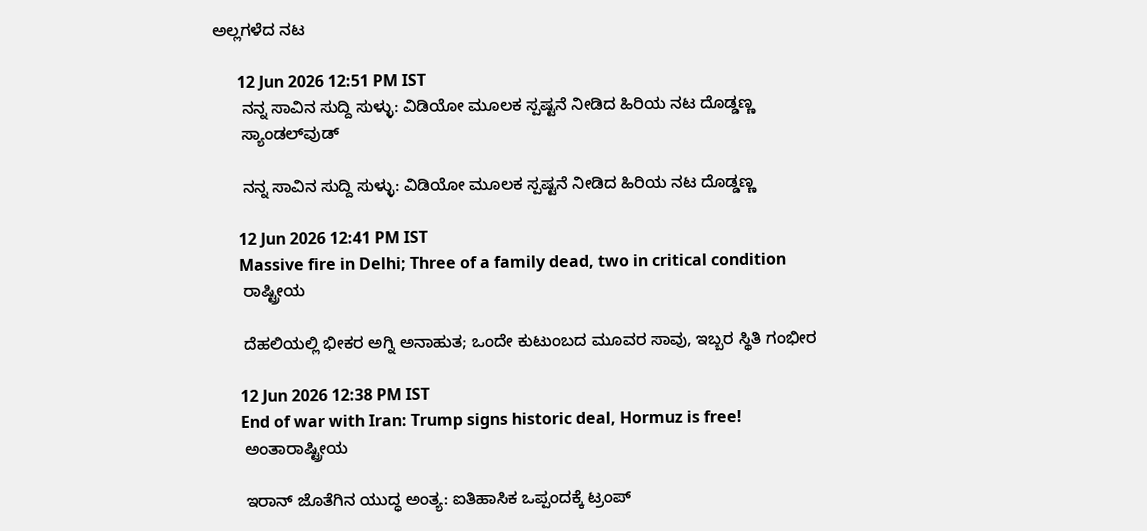ಅಲ್ಲಗಳೆದ ನಟ

      12 Jun 2026 12:51 PM IST
      ನನ್ನ ಸಾವಿನ ಸುದ್ದಿ ಸುಳ್ಳು: ವಿಡಿಯೋ ಮೂಲಕ ಸ್ಪಷ್ಟನೆ ನೀಡಿದ ಹಿರಿಯ ನಟ ದೊಡ್ಡಣ್ಣ
      ಸ್ಯಾಂಡಲ್‌ವುಡ್

      ನನ್ನ ಸಾವಿನ ಸುದ್ದಿ ಸುಳ್ಳು: ವಿಡಿಯೋ ಮೂಲಕ ಸ್ಪಷ್ಟನೆ ನೀಡಿದ ಹಿರಿಯ ನಟ ದೊಡ್ಡಣ್ಣ

      12 Jun 2026 12:41 PM IST
      Massive fire in Delhi; Three of a family dead, two in critical condition
      ರಾಷ್ಟ್ರೀಯ

      ದೆಹಲಿಯಲ್ಲಿ ಭೀಕರ ಅಗ್ನಿ ಅನಾಹುತ; ಒಂದೇ ಕುಟುಂಬದ ಮೂವರ ಸಾವು, ಇಬ್ಬರ ಸ್ಥಿತಿ ಗಂಭೀರ

      12 Jun 2026 12:38 PM IST
      End of war with Iran: Trump signs historic deal, Hormuz is free!
      ಅಂತಾರಾಷ್ಟ್ರೀಯ

      ಇರಾನ್ ಜೊತೆಗಿನ ಯುದ್ಧ ಅಂತ್ಯ: ಐತಿಹಾಸಿಕ ಒಪ್ಪಂದಕ್ಕೆ ಟ್ರಂಪ್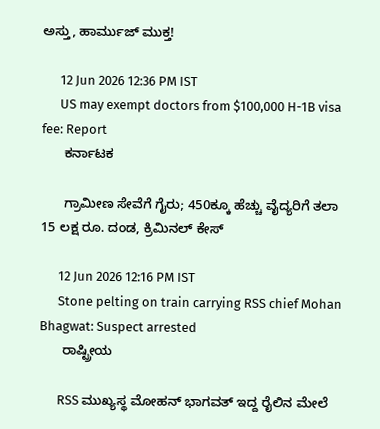ಅಸ್ತು, ಹಾರ್ಮುಜ್‌ ಮುಕ್ತ!

      12 Jun 2026 12:36 PM IST
      US may exempt doctors from $100,000 H-1B visa fee: Report
      ಕರ್ನಾಟಕ

      ಗ್ರಾಮೀಣ ಸೇವೆಗೆ ಗೈರು; 450ಕ್ಕೂ ಹೆಚ್ಚು ವೈದ್ಯರಿಗೆ ತಲಾ 15 ಲಕ್ಷ ರೂ. ದಂಡ, ಕ್ರಿಮಿನಲ್ ಕೇಸ್

      12 Jun 2026 12:16 PM IST
      Stone pelting on train carrying RSS chief Mohan Bhagwat: Suspect arrested
      ರಾಷ್ಟ್ರೀಯ

      RSS ಮುಖ್ಯಸ್ಥ ಮೋಹನ್ ಭಾಗವತ್ ಇದ್ದ ರೈಲಿನ ಮೇಲೆ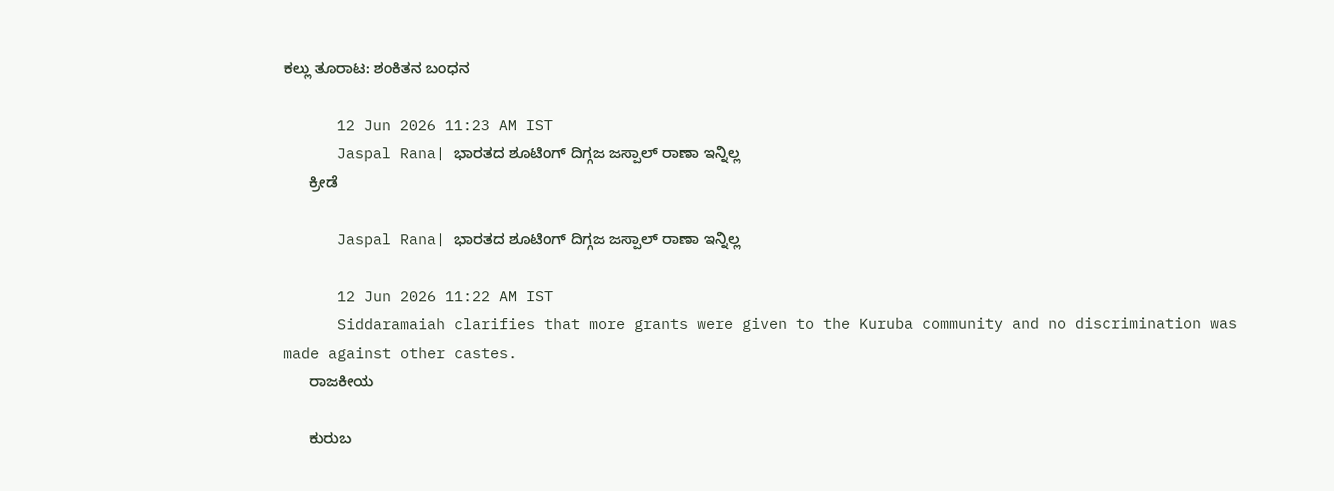ಕಲ್ಲು ತೂರಾಟ: ಶಂಕಿತನ ಬಂಧನ

      12 Jun 2026 11:23 AM IST
      Jaspal Rana| ಭಾರತದ ಶೂಟಿಂಗ್ ದಿಗ್ಗಜ ಜಸ್ಪಾಲ್ ರಾಣಾ ಇನ್ನಿಲ್ಲ
      ಕ್ರೀಡೆ

      Jaspal Rana| ಭಾರತದ ಶೂಟಿಂಗ್ ದಿಗ್ಗಜ ಜಸ್ಪಾಲ್ ರಾಣಾ ಇನ್ನಿಲ್ಲ

      12 Jun 2026 11:22 AM IST
      Siddaramaiah clarifies that more grants were given to the Kuruba community and no discrimination was made against other castes.
      ರಾಜಕೀಯ

      ಕುರುಬ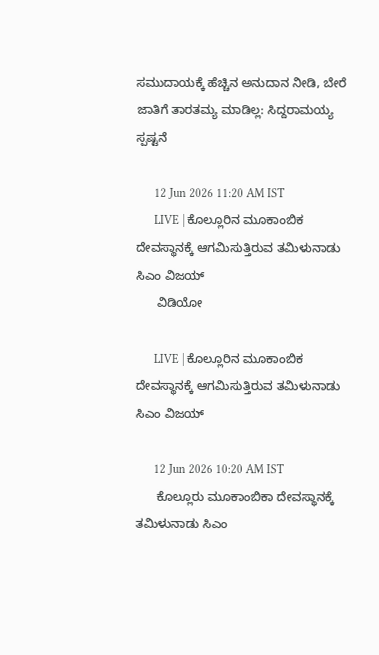ಸಮುದಾಯಕ್ಕೆ ಹೆಚ್ಚಿನ ಅನುದಾನ ನೀಡಿ, ಬೇರೆ ಜಾತಿಗೆ ತಾರತಮ್ಯ ಮಾಡಿಲ್ಲ: ಸಿದ್ದರಾಮಯ್ಯ ಸ್ಪಷ್ಟನೆ

      12 Jun 2026 11:20 AM IST
      LIVE | ಕೊಲ್ಲೂರಿನ ಮೂಕಾಂಬಿಕ ದೇವಸ್ಥಾನಕ್ಕೆ ಆಗಮಿಸುತ್ತಿರುವ ತಮಿಳುನಾಡು ಸಿಎಂ ವಿಜಯ್
      ವಿಡಿಯೋ

      LIVE | ಕೊಲ್ಲೂರಿನ ಮೂಕಾಂಬಿಕ ದೇವಸ್ಥಾನಕ್ಕೆ ಆಗಮಿಸುತ್ತಿರುವ ತಮಿಳುನಾಡು ಸಿಎಂ ವಿಜಯ್

      12 Jun 2026 10:20 AM IST
      ಕೊಲ್ಲೂರು ಮೂಕಾಂಬಿಕಾ ದೇವಸ್ಥಾನಕ್ಕೆ ತಮಿಳುನಾಡು ಸಿಎಂ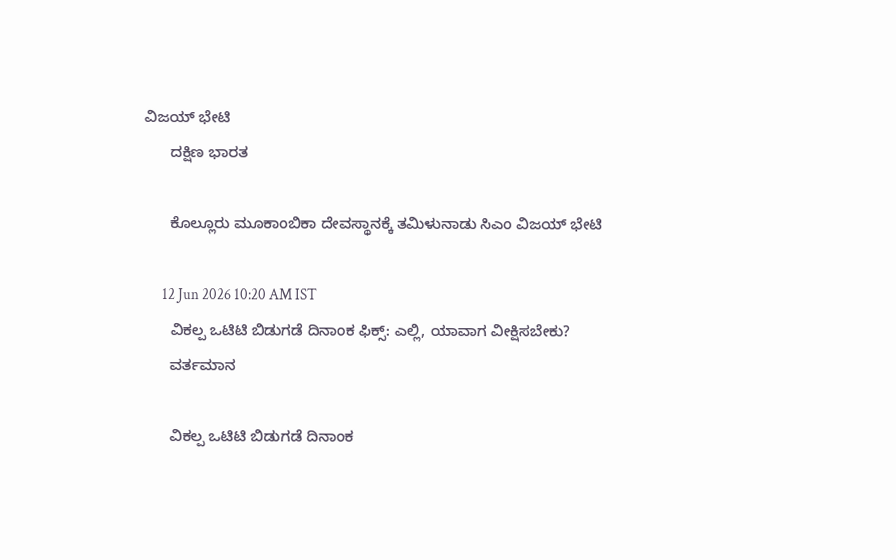ವಿಜಯ್ ಭೇಟಿ
      ದಕ್ಷಿಣ ಭಾರತ

      ಕೊಲ್ಲೂರು ಮೂಕಾಂಬಿಕಾ ದೇವಸ್ಥಾನಕ್ಕೆ ತಮಿಳುನಾಡು ಸಿಎಂ ವಿಜಯ್ ಭೇಟಿ

      12 Jun 2026 10:20 AM IST
      ವಿಕಲ್ಪ ಒಟಿಟಿ ಬಿಡುಗಡೆ ದಿನಾಂಕ ಫಿಕ್ಸ್: ಎಲ್ಲಿ, ಯಾವಾಗ ವೀಕ್ಷಿಸಬೇಕು?
      ವರ್ತಮಾನ

      ವಿಕಲ್ಪ ಒಟಿಟಿ ಬಿಡುಗಡೆ ದಿನಾಂಕ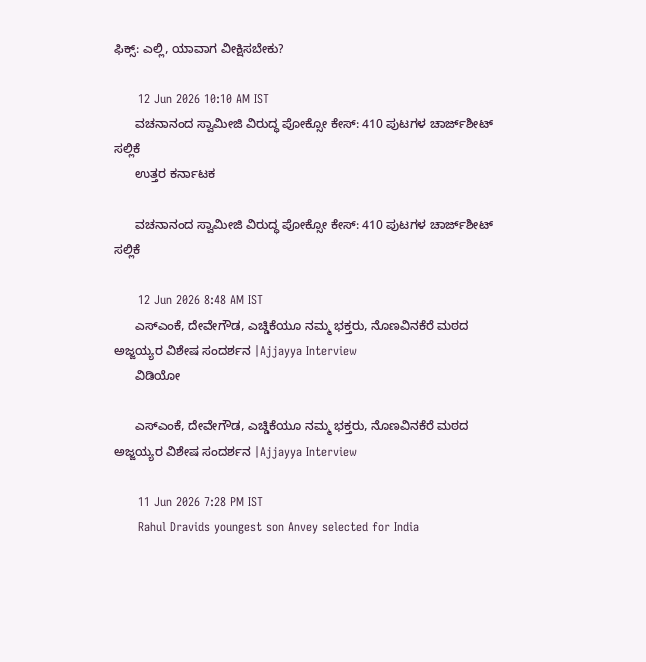ಫಿಕ್ಸ್: ಎಲ್ಲಿ, ಯಾವಾಗ ವೀಕ್ಷಿಸಬೇಕು?

      12 Jun 2026 10:10 AM IST
      ವಚನಾನಂದ ಸ್ವಾಮೀಜಿ ವಿರುದ್ಧ ಪೋಕ್ಸೋ ಕೇಸ್: 410 ಪುಟಗಳ ಚಾರ್ಜ್‌ಶೀಟ್ ಸಲ್ಲಿಕೆ
      ಉತ್ತರ ಕರ್ನಾಟಕ

      ವಚನಾನಂದ ಸ್ವಾಮೀಜಿ ವಿರುದ್ಧ ಪೋಕ್ಸೋ ಕೇಸ್: 410 ಪುಟಗಳ ಚಾರ್ಜ್‌ಶೀಟ್ ಸಲ್ಲಿಕೆ

      12 Jun 2026 8:48 AM IST
      ಎಸ್ಎಂಕೆ, ದೇವೇಗೌಡ, ಎಚ್ಡಿಕೆಯೂ ನಮ್ಮ ಭಕ್ತರು, ನೊಣವಿನಕೆರೆ ಮಠದ ಅಜ್ಜಯ್ಯರ ವಿಶೇಷ ಸಂದರ್ಶನ |Ajjayya Interview
      ವಿಡಿಯೋ

      ಎಸ್ಎಂಕೆ, ದೇವೇಗೌಡ, ಎಚ್ಡಿಕೆಯೂ ನಮ್ಮ ಭಕ್ತರು, ನೊಣವಿನಕೆರೆ ಮಠದ ಅಜ್ಜಯ್ಯರ ವಿಶೇಷ ಸಂದರ್ಶನ |Ajjayya Interview

      11 Jun 2026 7:28 PM IST
      Rahul Dravids youngest son Anvey selected for India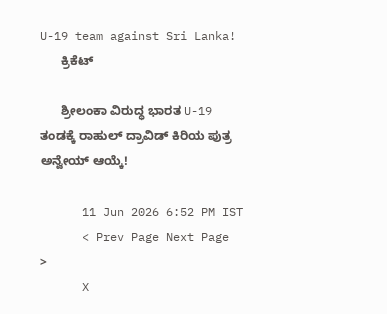U-19 team against Sri Lanka!
      ಕ್ರಿಕೆಟ್

      ಶ್ರೀಲಂಕಾ ವಿರುದ್ಧ ಭಾರತ U-19 ತಂಡಕ್ಕೆ ರಾಹುಲ್ ದ್ರಾವಿಡ್ ಕಿರಿಯ ಪುತ್ರ ಅನ್ವೇಯ್ ಆಯ್ಕೆ!

      11 Jun 2026 6:52 PM IST
      < Prev Page Next Page  >
      X